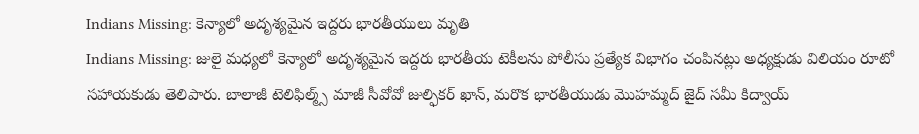Indians Missing: కెన్యాలో అదృశ్యమైన ఇద్దరు భారతీయులు మృతి
Indians Missing: జులై మధ్యలో కెన్యాలో అదృశ్యమైన ఇద్దరు భారతీయ టెకీలను పోలీసు ప్రత్యేక విభాగం చంపినట్లు అధ్యక్షుడు విలియం రూటో సహాయకుడు తెలిపారు. బాలాజీ టెలిఫిల్మ్స్ మాజీ సీవోవో జుల్ఫికర్ ఖాన్, మరొక భారతీయుడు మొహమ్మద్ జైద్ సమీ కిద్వాయ్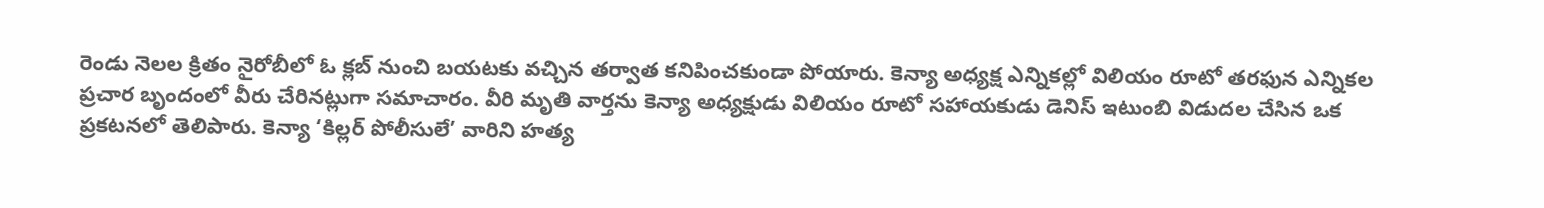రెండు నెలల క్రితం నైరోబీలో ఓ క్లబ్ నుంచి బయటకు వచ్చిన తర్వాత కనిపించకుండా పోయారు. కెన్యా అధ్యక్ష ఎన్నికల్లో విలియం రూటో తరఫున ఎన్నికల ప్రచార బృందంలో వీరు చేరినట్లుగా సమాచారం. వీరి మృతి వార్తను కెన్యా అధ్యక్షుడు విలియం రూటో సహాయకుడు డెనిస్ ఇటుంబి విడుదల చేసిన ఒక ప్రకటనలో తెలిపారు. కెన్యా ‘కిల్లర్ పోలీసులే’ వారిని హత్య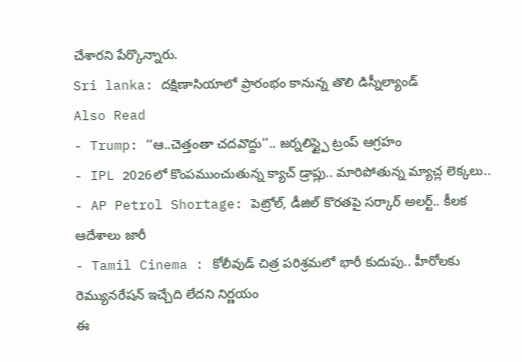చేశారని పేర్కొన్నారు.
Sri lanka: దక్షిణాసియాలో ప్రారంభం కానున్న తొలి డిస్నీల్యాండ్
Also Read
- Trump: ‘‘ఆ..చెత్తంతా చదవొద్దు’’.. జర్నలిస్ట్పై ట్రంప్ ఆగ్రహం
- IPL 2026లో కొంపముంచుతున్న క్యాచ్ డ్రాప్లు.. మారిపోతున్న మ్యాచ్ల లెక్కలు..
- AP Petrol Shortage: పెట్రోల్, డీజిల్ కొరతపై సర్కార్ అలర్ట్.. కీలక ఆదేశాలు జారీ
- Tamil Cinema : కోలీవుడ్ చిత్ర పరిశ్రమలో భారీ కుదుపు.. హీరోలకు రెమ్యునరేషన్ ఇచ్చేది లేదని నిర్ణయం
ఈ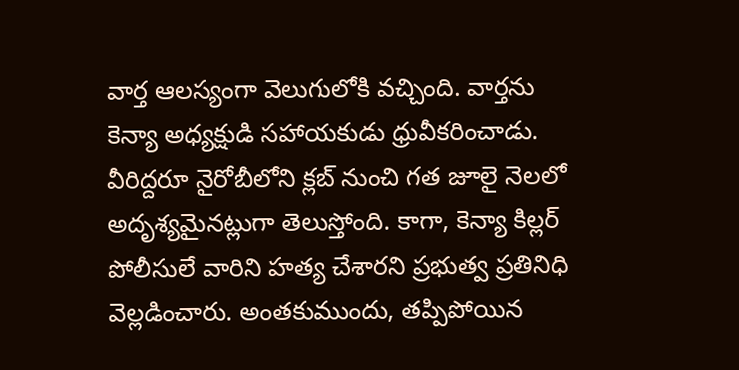వార్త ఆలస్యంగా వెలుగులోకి వచ్చింది. వార్తను కెన్యా అధ్యక్షుడి సహాయకుడు ధ్రువీకరించాడు. వీరిద్దరూ నైరోబీలోని క్లబ్ నుంచి గత జూలై నెలలో అదృశ్యమైనట్లుగా తెలుస్తోంది. కాగా, కెన్యా కిల్లర్ పోలీసులే వారిని హత్య చేశారని ప్రభుత్వ ప్రతినిధి వెల్లడించారు. అంతకుముందు, తప్పిపోయిన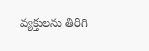వ్యక్తులను తిరిగి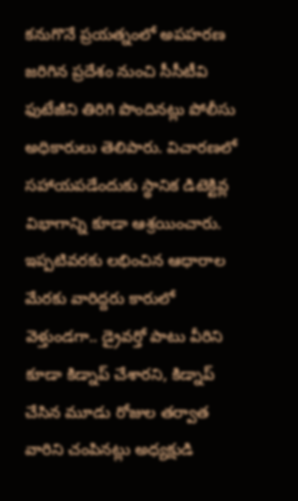కనుగొనే ప్రయత్నంలో అపహరణ జరిగిన ప్రదేశం నుంచి సీసీటీవి ఫుటేజీని తిరిగి పొందినట్లు పోలీసు అధికారులు తెలిపారు. విచారణలో సహాయపడేందుకు స్థానిక డిటెక్టివ్ల విభాగాన్ని కూడా ఆశ్రయించారు. ఇప్పటివరకు లభించిన ఆధారాల మేరకు వారిద్దరు కారులో వెళ్తుండగా.. డ్రైవర్తో పాటు వీరిని కూడా కిడ్నాప్ చేశారని, కిడ్నాప్ చేసిన మూడు రోజుల తర్వాత వారిని చంపినట్లు అధ్యక్షుడి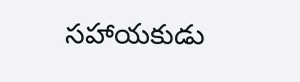సహాయకుడు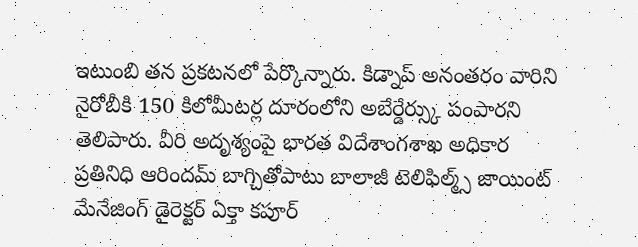ఇటుంబి తన ప్రకటనలో పేర్కొన్నారు. కిడ్నాప్ అనంతరం వారిని నైరోబీకి 150 కిలోమీటర్ల దూరంలోని అబేర్డేర్స్కు పంపారని తెలిపారు. వీరి అదృశ్యంపై భారత విదేశాంగశాఖ అధికార ప్రతినిధి ఆరిందమ్ బాగ్చితోపాటు బాలాజీ టెలిఫిల్మ్స్ జాయింట్ మేనేజింగ్ డైరెక్టర్ ఏక్తా కపూర్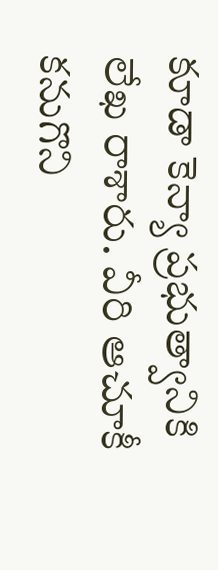కూడా కెన్యా ప్రభుత్వానికి లేఖ రాశారు. వీరి ఆచూకీ కనుగొని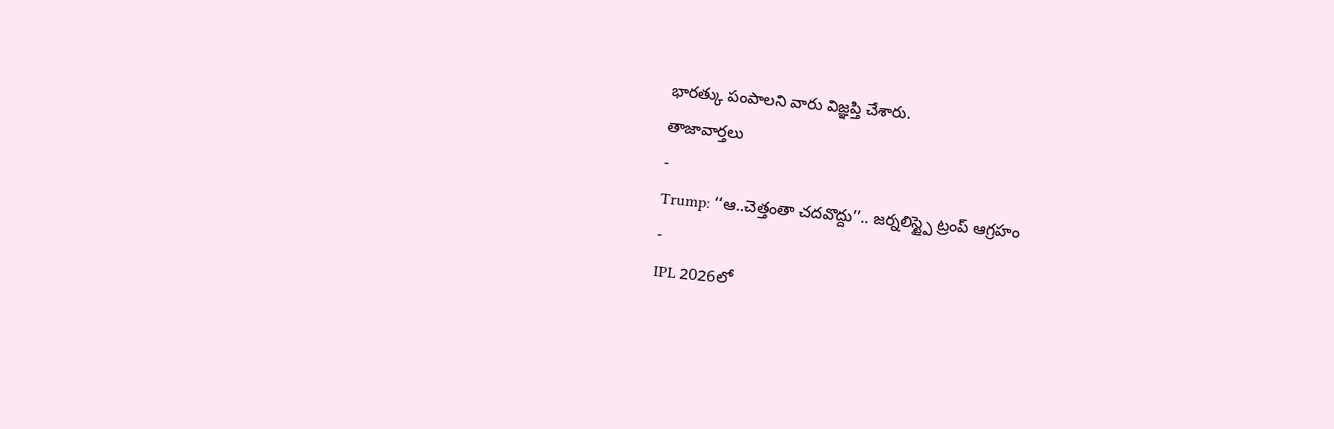భారత్కు పంపాలని వారు విజ్ఞప్తి చేశారు.
తాజావార్తలు
-
Trump: ‘‘ఆ..చెత్తంతా చదవొద్దు’’.. జర్నలిస్ట్పై ట్రంప్ ఆగ్రహం
-
IPL 2026లో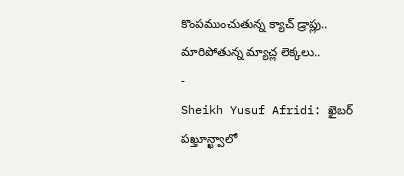కొంపముంచుతున్న క్యాచ్ డ్రాప్లు.. మారిపోతున్న మ్యాచ్ల లెక్కలు..
-
Sheikh Yusuf Afridi: ఖైబర్ పఖ్తూన్ఖ్వాలో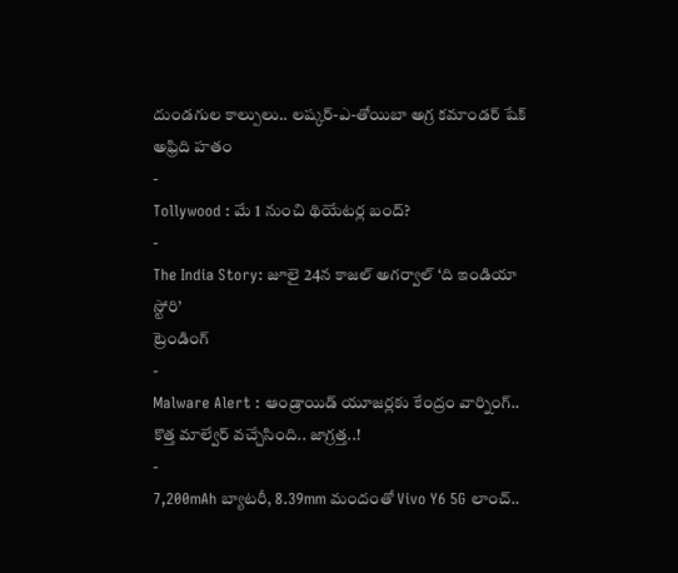దుండగుల కాల్పులు.. లష్కర్-ఎ-తోయిబా అగ్ర కమాండర్ షేక్ అఫ్రిది హతం
-
Tollywood : మే 1 నుంచి థియేటర్ల బంద్?
-
The India Story: జూలై 24న కాజల్ అగర్వాల్ ‘ది ఇండియా స్టోరి’
ట్రెండింగ్
-
Malware Alert : ఆండ్రాయిడ్ యూజర్లకు కేంద్రం వార్నింగ్.. కొత్త మాల్వేర్ వచ్చేసింది.. జాగ్రత్త..!
-
7,200mAh బ్యాటరీ, 8.39mm మందంతో Vivo Y6 5G లాంచ్..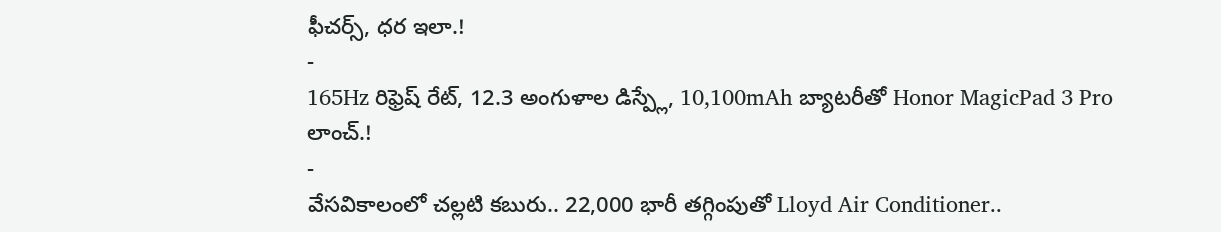ఫీచర్స్, ధర ఇలా.!
-
165Hz రిఫ్రెష్ రేట్, 12.3 అంగుళాల డిస్ప్లే, 10,100mAh బ్యాటరీతో Honor MagicPad 3 Pro లాంచ్.!
-
వేసవికాలంలో చల్లటి కబురు.. 22,000 భారీ తగ్గింపుతో Lloyd Air Conditioner..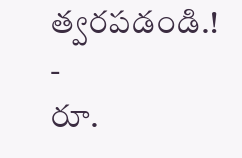త్వరపడండి.!
-
రూ.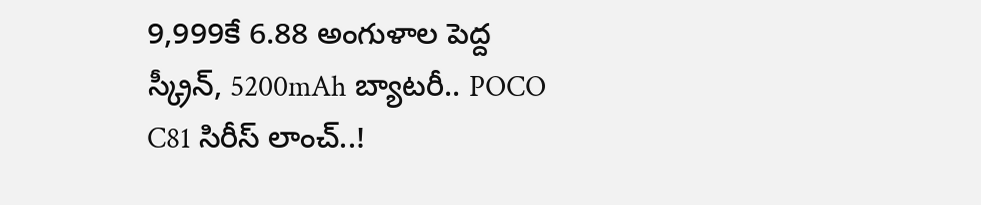9,999కే 6.88 అంగుళాల పెద్ద స్క్రీన్, 5200mAh బ్యాటరీ.. POCO C81 సిరీస్ లాంచ్..!